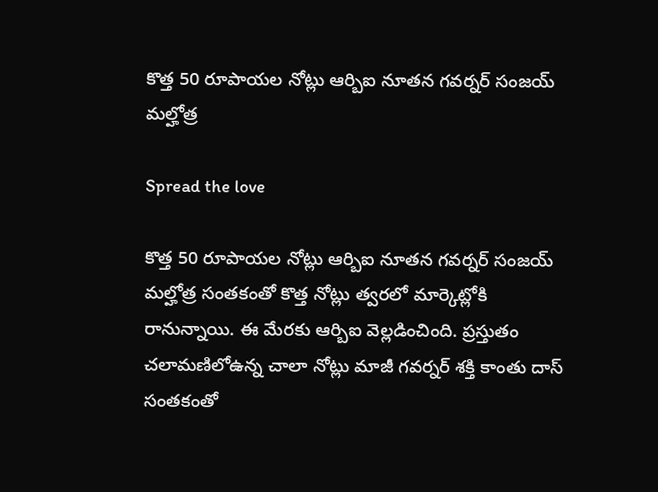కొత్త 50 రూపాయల నోట్లు ఆర్బిఐ నూతన గవర్నర్ సంజయ్ మల్హోత్ర

Spread the love

కొత్త 50 రూపాయల నోట్లు ఆర్బిఐ నూతన గవర్నర్ సంజయ్ మల్హోత్ర సంతకంతో కొత్త నోట్లు త్వరలో మార్కెట్లోకి రానున్నాయి. ఈ మేరకు ఆర్బిఐ వెల్లడించింది. ప్రస్తుతం చలామణిలోఉన్న చాలా నోట్లు మాజీ గవర్నర్ శక్తి కాంతు దాస్ సంతకంతో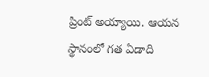ప్రింట్ అయ్యాయి. ఆయన స్థానంలో గత ఏడాది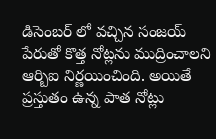డిసెంబర్ లో వచ్చిన సంజయ్ పేరుతో కొత్త నోట్లను ముద్రించాలని ఆర్బిఐ నిర్ణయించింది. అయితే ప్రస్తుతం ఉన్న పాత నోట్లు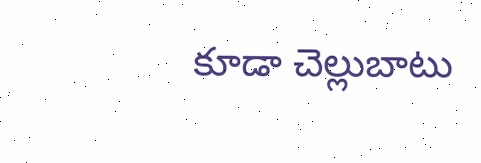కూడా చెల్లుబాటు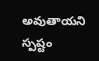అవుతాయని స్పష్టం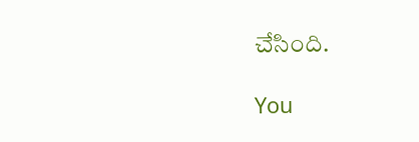చేసింది.

You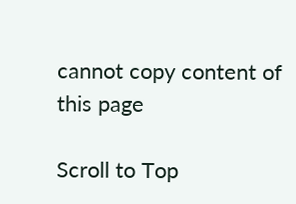cannot copy content of this page

Scroll to Top